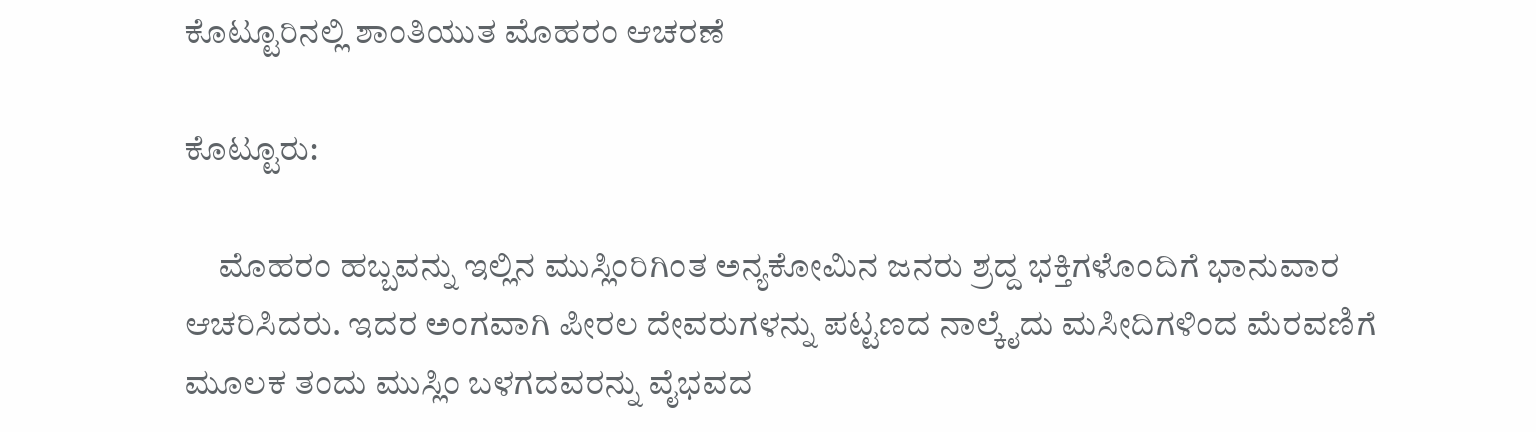ಕೊಟ್ಟೂರಿನಲ್ಲಿ ಶಾಂತಿಯುತ ಮೊಹರಂ ಆಚರಣೆ

ಕೊಟ್ಟೂರು:

     ಮೊಹರಂ ಹಬ್ಬವನ್ನು ಇಲ್ಲಿನ ಮುಸ್ಲಿಂರಿಗಿಂತ ಅನ್ಯಕೋಮಿನ ಜನರು ಶ್ರದ್ದ ಭಕ್ತಿಗಳೊಂದಿಗೆ ಭಾನುವಾರ ಆಚರಿಸಿದರು. ಇದರ ಅಂಗವಾಗಿ ಪೀರಲ ದೇವರುಗಳನ್ನು ಪಟ್ಟಣದ ನಾಲ್ಕೈದು ಮಸೀದಿಗಳಿಂದ ಮೆರವಣಿಗೆ ಮೂಲಕ ತಂದು ಮುಸ್ಲಿಂ ಬಳಗದವರನ್ನು ವೈಭವದ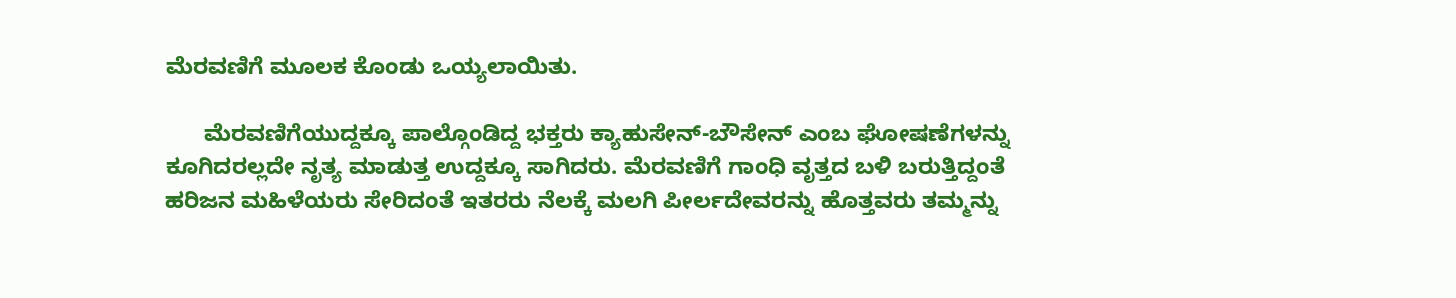ಮೆರವಣಿಗೆ ಮೂಲಕ ಕೊಂಡು ಒಯ್ಯಲಾಯಿತು.

      ಮೆರವಣಿಗೆಯುದ್ದಕ್ಕೂ ಪಾಲ್ಗೊಂಡಿದ್ದ ಭಕ್ತರು ಕ್ಯಾಹುಸೇನ್-ಬೌಸೇನ್ ಎಂಬ ಘೋಷಣೆಗಳನ್ನು ಕೂಗಿದರಲ್ಲದೇ ನೃತ್ಯ ಮಾಡುತ್ತ ಉದ್ದಕ್ಕೂ ಸಾಗಿದರು. ಮೆರವಣಿಗೆ ಗಾಂಧಿ ವೃತ್ತದ ಬಳಿ ಬರುತ್ತಿದ್ದಂತೆ ಹರಿಜನ ಮಹಿಳೆಯರು ಸೇರಿದಂತೆ ಇತರರು ನೆಲಕ್ಕೆ ಮಲಗಿ ಪೀರ್ಲದೇವರನ್ನು ಹೊತ್ತವರು ತಮ್ಮನ್ನು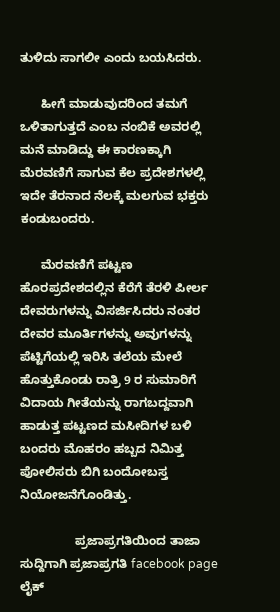ತುಳಿದು ಸಾಗಲೀ ಎಂದು ಬಯಸಿದರು.

      ಹೀಗೆ ಮಾಡುವುದರಿಂದ ತಮಗೆ ಒಳಿತಾಗುತ್ತದೆ ಎಂಬ ನಂಬಿಕೆ ಅವರಲ್ಲಿ ಮನೆ ಮಾಡಿದ್ದು ಈ ಕಾರಣಕ್ಕಾಗಿ ಮೆರವಣಿಗೆ ಸಾಗುವ ಕೆಲ ಪ್ರದೇಶಗಳಲ್ಲಿ ಇದೇ ತೆರನಾದ ನೆಲಕ್ಕೆ ಮಲಗುವ ಭಕ್ತರು ಕಂಡುಬಂದರು.

      ಮೆರವಣಿಗೆ ಪಟ್ಟಣ ಹೊರಪ್ರದೇಶದಲ್ಲಿನ ಕೆರೆಗೆ ತೆರಳಿ ಪೀರ್ಲ ದೇವರುಗಳನ್ನು ವಿಸರ್ಜಿಸಿದರು ನಂತರ ದೇವರ ಮೂರ್ತಿಗಳನ್ನು ಅವುಗಳನ್ನು ಪೆಟ್ಟಿಗೆಯಲ್ಲಿ ಇರಿಸಿ ತಲೆಯ ಮೇಲೆ ಹೊತ್ತುಕೊಂಡು ರಾತ್ರಿ 9 ರ ಸುಮಾರಿಗೆ ವಿದಾಯ ಗೀತೆಯನ್ನು ರಾಗಬದ್ದವಾಗಿ ಹಾಡುತ್ತ ಪಟ್ಟಣದ ಮಸೀದಿಗಳ ಬಳಿ ಬಂದರು ಮೊಹರಂ ಹಬ್ಬದ ನಿಮಿತ್ತ ಪೋಲಿಸರು ಬಿಗಿ ಬಂದೋಬಸ್ತ ನಿಯೋಜನೆಗೊಂಡಿತ್ತು.

                ಪ್ರಜಾಪ್ರಗತಿಯಿಂದ ತಾಜಾ ಸುದ್ದಿಗಾಗಿ ಪ್ರಜಾಪ್ರಗತಿ facebook page ಲೈಕ್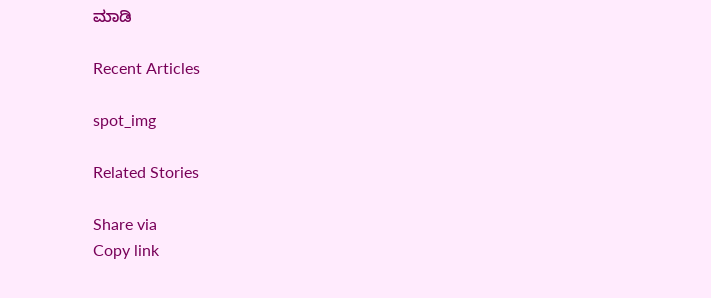ಮಾಡಿ

Recent Articles

spot_img

Related Stories

Share via
Copy link